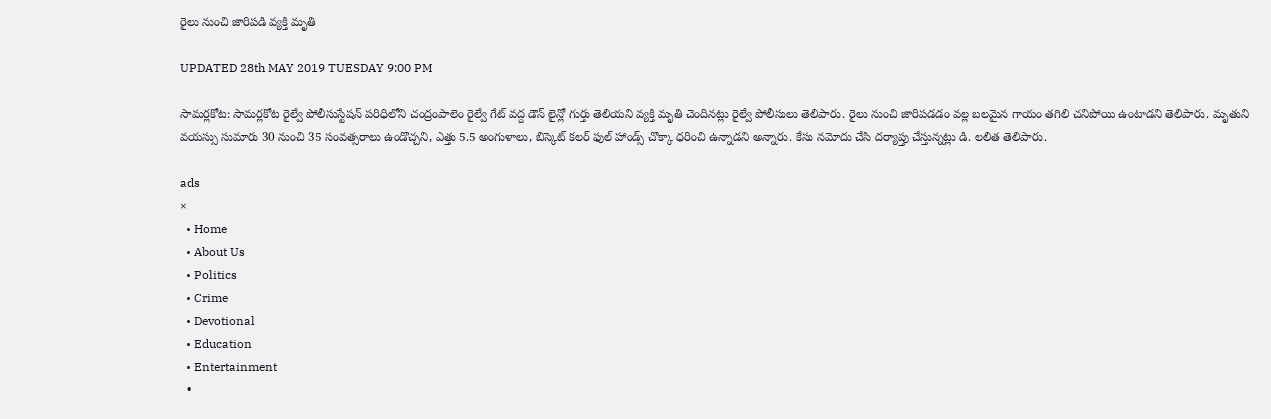రైలు నుంచి జారిపడి వ్యక్తి మృతి

UPDATED 28th MAY 2019 TUESDAY 9:00 PM

సామర్లకోట: సామర్లకోట రైల్వే పోలీసుస్టేషన్ పరిధిలోని చంద్రంపాలెం రైల్వే గేట్ వద్ద డౌన్ లైన్లో గుర్తు తెలియని వ్యక్తి మృతి చెందినట్లు రైల్వే పోలీసులు తెలిపారు. రైలు నుంచి జారిపడడం వల్ల బలమైన గాయం తగిలి చనిపోయి ఉంటాడని తెలిపారు. మృతుని వయస్సు సుమారు 30 నుంచి 35 సంవత్సరాలు ఉండొచ్చని, ఎత్తు 5.5 అంగుళాలు, బిస్కెట్ కలర్ ఫుల్ హాండ్స్ చొక్కా ధరించి ఉన్నాడని అన్నారు. కేసు నమోదు చేసి దర్యాప్తు చేస్తున్నట్లు డి. లలిత తెలిపారు.

ads
×
  • Home
  • About Us
  • Politics
  • Crime
  • Devotional
  • Education
  • Entertainment
  •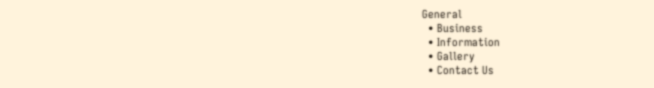General
  • Business
  • Information
  • Gallery
  • Contact Us